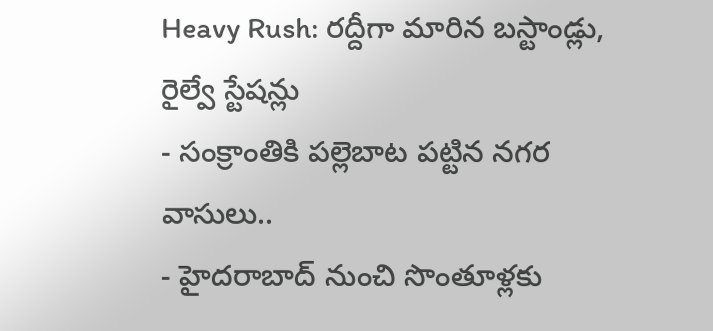Heavy Rush: రద్దీగా మారిన బస్టాండ్లు, రైల్వే స్టేషన్లు
- సంక్రాంతికి పల్లెబాట పట్టిన నగర వాసులు..
- హైదరాబాద్ నుంచి సొంతూళ్లకు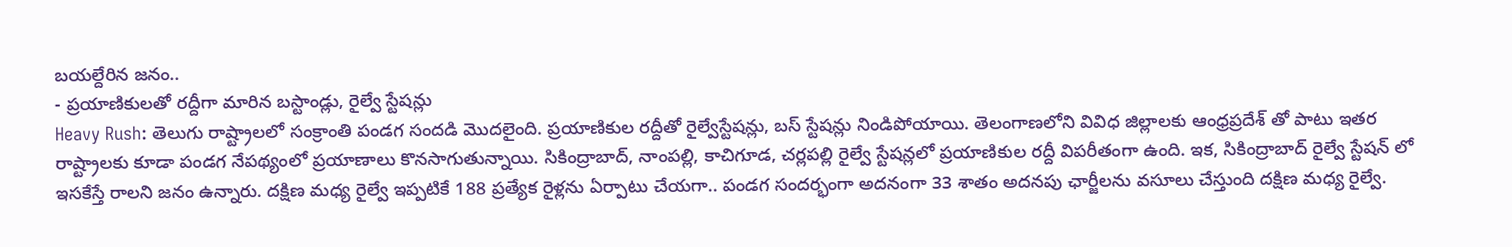బయల్దేరిన జనం..
- ప్రయాణికులతో రద్దీగా మారిన బస్టాండ్లు, రైల్వే స్టేషన్లు
Heavy Rush: తెలుగు రాష్ట్రాలలో సంక్రాంతి పండగ సందడి మొదలైంది. ప్రయాణికుల రద్దీతో రైల్వేస్టేషన్లు, బస్ స్టేషన్లు నిండిపోయాయి. తెలంగాణలోని వివిధ జిల్లాలకు ఆంధ్రప్రదేశ్ తో పాటు ఇతర రాష్ట్రాలకు కూడా పండగ నేపథ్యంలో ప్రయాణాలు కొనసాగుతున్నాయి. సికింద్రాబాద్, నాంపల్లి, కాచిగూడ, చర్లపల్లి రైల్వే స్టేషన్లలో ప్రయాణికుల రద్దీ విపరీతంగా ఉంది. ఇక, సికింద్రాబాద్ రైల్వే స్టేషన్ లో ఇసకేస్తే రాలని జనం ఉన్నారు. దక్షిణ మధ్య రైల్వే ఇప్పటికే 188 ప్రత్యేక రైళ్లను ఏర్పాటు చేయగా.. పండగ సందర్భంగా అదనంగా 33 శాతం అదనపు ఛార్జీలను వసూలు చేస్తుంది దక్షిణ మధ్య రైల్వే.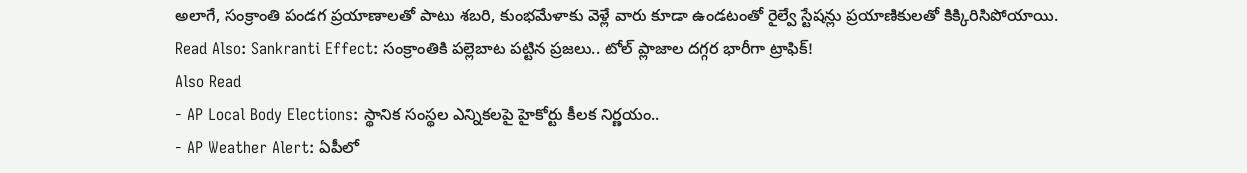అలాగే, సంక్రాంతి పండగ ప్రయాణాలతో పాటు శబరి, కుంభమేళాకు వెళ్లే వారు కూడా ఉండటంతో రైల్వే స్టేషన్లు ప్రయాణికులతో కిక్కిరిసిపోయాయి.
Read Also: Sankranti Effect: సంక్రాంతికి పల్లెబాట పట్టిన ప్రజలు.. టోల్ ప్లాజాల దగ్గర భారీగా ట్రాఫిక్!
Also Read
- AP Local Body Elections: స్థానిక సంస్థల ఎన్నికలపై హైకోర్టు కీలక నిర్ణయం..
- AP Weather Alert: ఏపీలో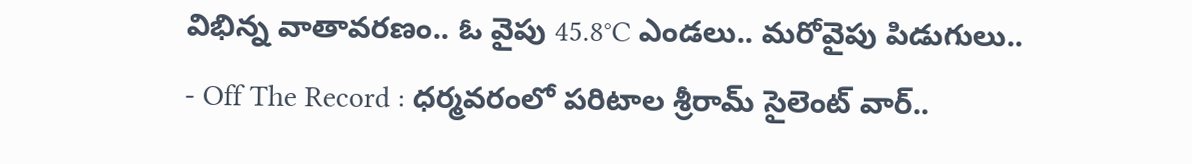విభిన్న వాతావరణం.. ఓ వైపు 45.8°C ఎండలు.. మరోవైపు పిడుగులు..
- Off The Record : ధర్మవరంలో పరిటాల శ్రీరామ్ సైలెంట్ వార్..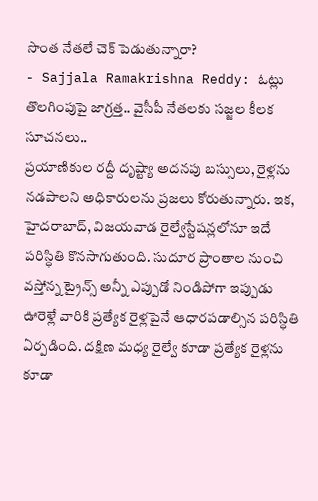సొంత నేతలే చెక్ పెడుతున్నారా?
- Sajjala Ramakrishna Reddy: ఓట్లు తొలగింపుపై జాగ్రత్త.. వైసీపీ నేతలకు సజ్జల కీలక సూచనలు..
ప్రయాణికుల రద్దీ దృష్ట్యా అదనపు బస్సులు, రైళ్లను నడపాలని అధికారులను ప్రజలు కోరుతున్నారు. ఇక, హైదరాబాద్, విజయవాడ రైల్వేస్టేషన్లలోనూ ఇదే పరిస్ధితి కొనసాగుతుంది. సుదూర ప్రాంతాల నుంచి వస్తోన్న ట్రైన్స్ అన్నీ ఎప్పుడో నిండిపోగా ఇప్పుడు ఊరెళ్లే వారికి ప్రత్యేక రైళ్లపైనే ఆధారపడాల్సిన పరిస్ధితి ఏర్పడింది. దక్షిణ మధ్య రైల్వే కూడా ప్రత్యేక రైళ్లను కూడా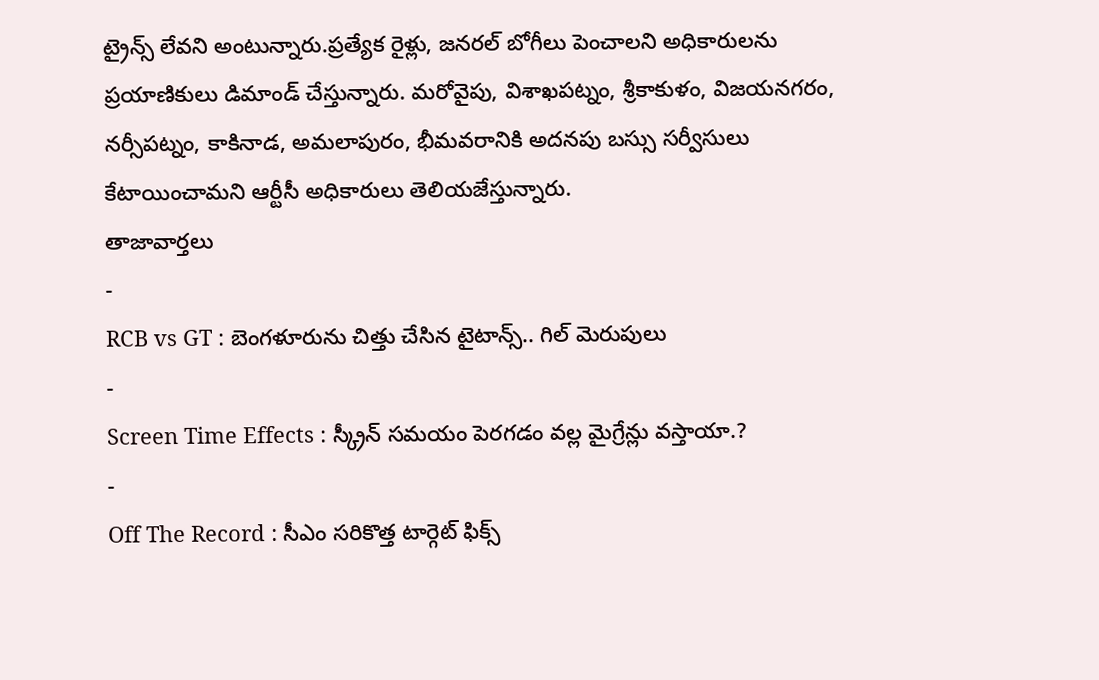ట్రైన్స్ లేవని అంటున్నారు.ప్రత్యేక రైళ్లు, జనరల్ బోగీలు పెంచాలని అధికారులను ప్రయాణికులు డిమాండ్ చేస్తున్నారు. మరోవైపు, విశాఖపట్నం, శ్రీకాకుళం, విజయనగరం, నర్సీపట్నం, కాకినాడ, అమలాపురం, భీమవరానికి అదనపు బస్సు సర్వీసులు కేటాయించామని ఆర్టీసీ అధికారులు తెలియజేస్తున్నారు.
తాజావార్తలు
-
RCB vs GT : బెంగళూరును చిత్తు చేసిన టైటాన్స్.. గిల్ మెరుపులు
-
Screen Time Effects : స్క్రీన్ సమయం పెరగడం వల్ల మైగ్రేన్లు వస్తాయా.?
-
Off The Record : సీఎం సరికొత్త టార్గెట్ ఫిక్స్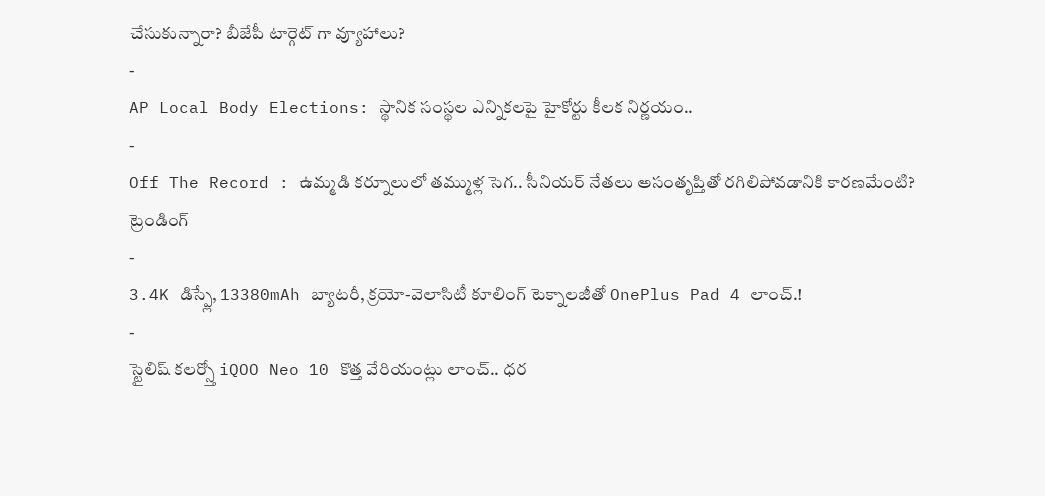చేసుకున్నారా? బీజేపీ టార్గెట్ గా వ్యూహాలు?
-
AP Local Body Elections: స్థానిక సంస్థల ఎన్నికలపై హైకోర్టు కీలక నిర్ణయం..
-
Off The Record : ఉమ్మడి కర్నూలులో తమ్ముళ్ల సెగ.. సీనియర్ నేతలు అసంతృప్తితో రగిలిపోవడానికి కారణమేంటి?
ట్రెండింగ్
-
3.4K డిస్ప్లే, 13380mAh బ్యాటరీ, క్రయో-వెలాసిటీ కూలింగ్ టెక్నాలజీతో OnePlus Pad 4 లాంచ్.!
-
స్టైలిష్ కలర్స్తో iQOO Neo 10 కొత్త వేరియంట్లు లాంచ్.. ధర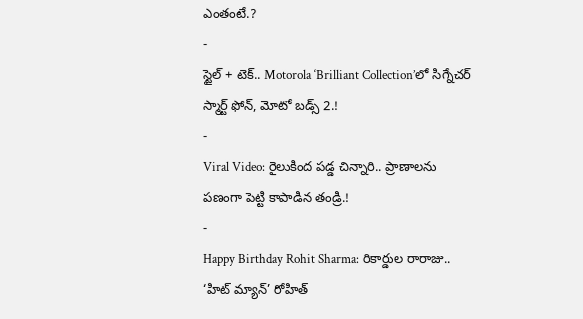ఎంతంటే.?
-
స్టైల్ + టెక్.. Motorola ‘Brilliant Collection’లో సిగ్నేచర్ స్మార్ట్ ఫోన్, మోటో బడ్స్ 2.!
-
Viral Video: రైలుకింద పడ్డ చిన్నారి.. ప్రాణాలను పణంగా పెట్టి కాపాడిన తండ్రి.!
-
Happy Birthday Rohit Sharma: రికార్డుల రారాజు.. ‘హిట్ మ్యాన్’ రోహిత్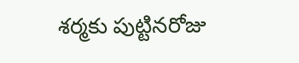శర్మకు పుట్టినరోజు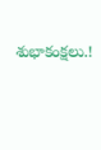శుభాకంక్షలు.!